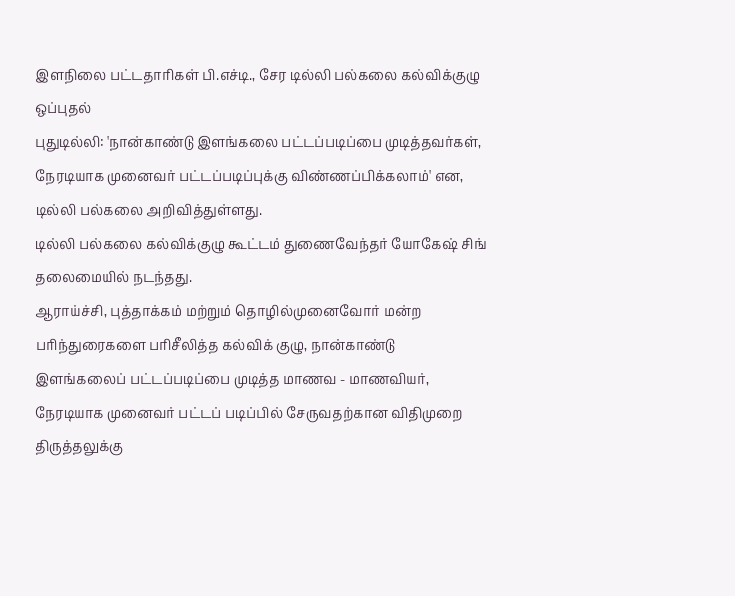இளநிலை பட்டதாரிகள் பி.எச்டி., சேர டில்லி பல்கலை கல்விக்குழு ஒப்புதல்
புதுடில்லி: 'நான்காண்டு இளங்கலை பட்டப்படிப்பை முடித்தவர்கள், நேரடியாக முனைவர் பட்டப்படிப்புக்கு விண்ணப்பிக்கலாம்' என, டில்லி பல்கலை அறிவித்துள்ளது.
டில்லி பல்கலை கல்விக்குழு கூட்டம் துணைவேந்தர் யோகேஷ் சிங் தலைமையில் நடந்தது.
ஆராய்ச்சி, புத்தாக்கம் மற்றும் தொழில்முனைவோர் மன்ற பரிந்துரைகளை பரிசீலித்த கல்விக் குழு, நான்காண்டு இளங்கலைப் பட்டப்படிப்பை முடித்த மாணவ - மாணவியர், நேரடியாக முனைவர் பட்டப் படிப்பில் சேருவதற்கான விதிமுறை திருத்தலுக்கு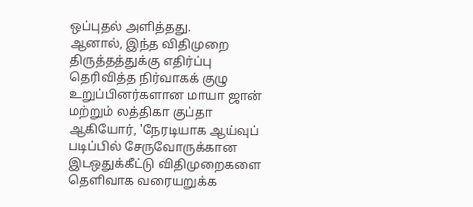ஒப்புதல் அளித்தது.
ஆனால், இந்த விதிமுறை திருத்தத்துக்கு எதிர்ப்பு தெரிவித்த நிர்வாகக் குழு உறுப்பினர்களான மாயா ஜான் மற்றும் லத்திகா குப்தா ஆகியோர், 'நேரடியாக ஆய்வுப் படிப்பில் சேருவோருக்கான இடஒதுக்கீட்டு விதிமுறைகளை தெளிவாக வரையறுக்க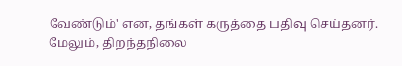வேண்டும்' என, தங்கள் கருத்தை பதிவு செய்தனர்.
மேலும், திறந்தநிலை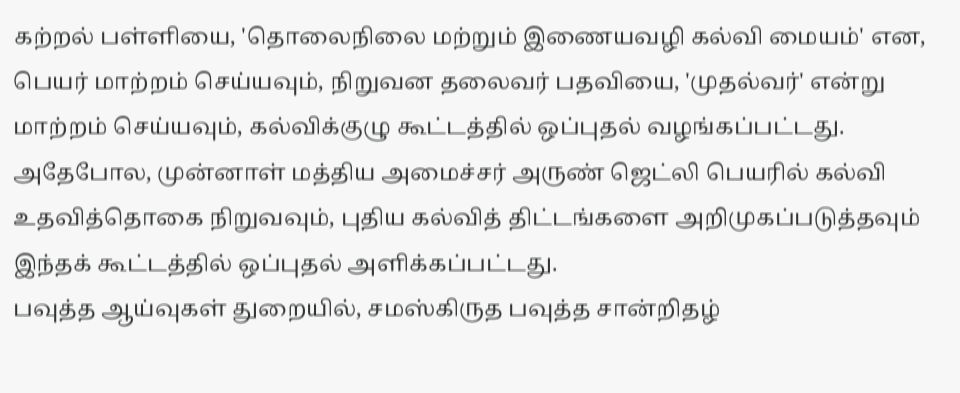கற்றல் பள்ளியை, 'தொலைநிலை மற்றும் இணையவழி கல்வி மையம்' என, பெயர் மாற்றம் செய்யவும், நிறுவன தலைவர் பதவியை, 'முதல்வர்' என்று மாற்றம் செய்யவும், கல்விக்குழு கூட்டத்தில் ஒப்புதல் வழங்கப்பட்டது.
அதேபோல, முன்னாள் மத்திய அமைச்சர் அருண் ஜெட்லி பெயரில் கல்வி உதவித்தொகை நிறுவவும், புதிய கல்வித் திட்டங்களை அறிமுகப்படுத்தவும் இந்தக் கூட்டத்தில் ஒப்புதல் அளிக்கப்பட்டது.
பவுத்த ஆய்வுகள் துறையில், சமஸ்கிருத பவுத்த சான்றிதழ்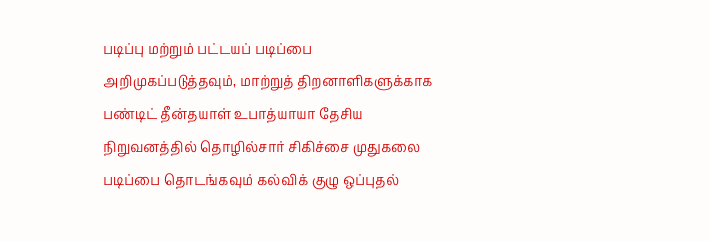படிப்பு மற்றும் பட்டயப் படிப்பை அறிமுகப்படுத்தவும், மாற்றுத் திறனாளிகளுக்காக பண்டிட் தீன்தயாள் உபாத்யாயா தேசிய நிறுவனத்தில் தொழில்சார் சிகிச்சை முதுகலை படிப்பை தொடங்கவும் கல்விக் குழு ஒப்புதல்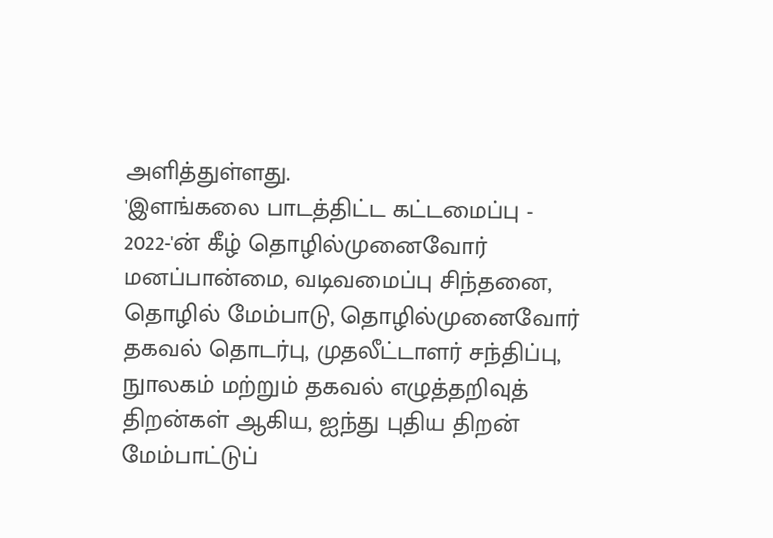அளித்துள்ளது.
'இளங்கலை பாடத்திட்ட கட்டமைப்பு - 2022-'ன் கீழ் தொழில்முனைவோர் மனப்பான்மை, வடிவமைப்பு சிந்தனை, தொழில் மேம்பாடு, தொழில்முனைவோர் தகவல் தொடர்பு, முதலீட்டாளர் சந்திப்பு, நுாலகம் மற்றும் தகவல் எழுத்தறிவுத் திறன்கள் ஆகிய, ஐந்து புதிய திறன் மேம்பாட்டுப்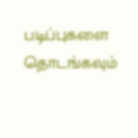படிப்புகளை தொடங்கவும்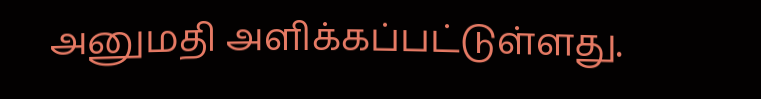அனுமதி அளிக்கப்பட்டுள்ளது.